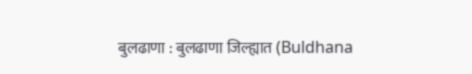बुलढाणा : बुलढाणा जिल्ह्यात (Buldhana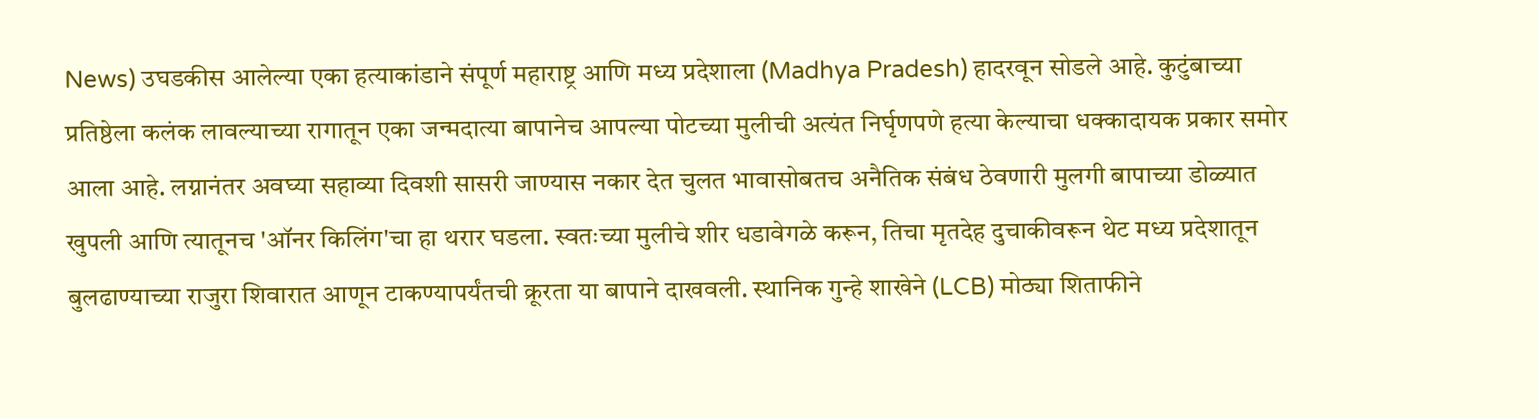News) उघडकीस आलेल्या एका हत्याकांडाने संपूर्ण महाराष्ट्र आणि मध्य प्रदेशाला (Madhya Pradesh) हादरवून सोडले आहे. कुटुंबाच्या प्रतिष्ठेला कलंक लावल्याच्या रागातून एका जन्मदात्या बापानेच आपल्या पोटच्या मुलीची अत्यंत निर्घृणपणे हत्या केल्याचा धक्कादायक प्रकार समोर आला आहे. लग्नानंतर अवघ्या सहाव्या दिवशी सासरी जाण्यास नकार देत चुलत भावासोबतच अनैतिक संबंध ठेवणारी मुलगी बापाच्या डोळ्यात खुपली आणि त्यातूनच 'ऑनर किलिंग'चा हा थरार घडला. स्वतःच्या मुलीचे शीर धडावेगळे करून, तिचा मृतदेह दुचाकीवरून थेट मध्य प्रदेशातून बुलढाण्याच्या राजुरा शिवारात आणून टाकण्यापर्यंतची क्रूरता या बापाने दाखवली. स्थानिक गुन्हे शाखेने (LCB) मोठ्या शिताफीने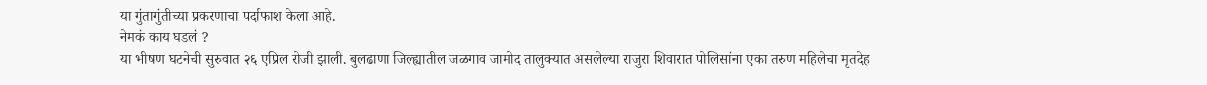या गुंतागुंतीच्या प्रकरणाचा पर्दाफाश केला आहे.
नेमकं काय घडलं ?
या भीषण घटनेची सुरुवात २६ एप्रिल रोजी झाली. बुलढाणा जिल्ह्यातील जळगाव जामोद तालुक्यात असलेल्या राजुरा शिवारात पोलिसांना एका तरुण महिलेचा मृतदेह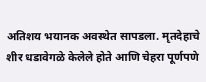अतिशय भयानक अवस्थेत सापडला. मृतदेहाचे शीर धडावेगळे केलेले होते आणि चेहरा पूर्णपणे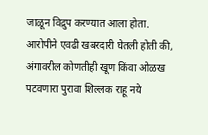जाळून विद्रुप करण्यात आला होता. आरोपीने एवढी खबरदारी घेतली होती की, अंगावरील कोणतीही खूण किंवा ओळख पटवणारा पुरावा शिल्लक राहू नये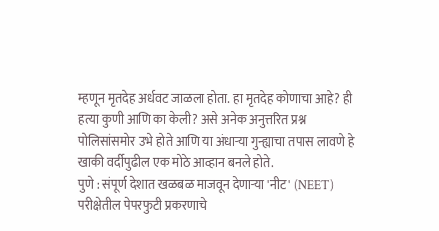म्हणून मृतदेह अर्धवट जाळला होता. हा मृतदेह कोणाचा आहे? ही हत्या कुणी आणि का केली? असे अनेक अनुत्तरित प्रश्न पोलिसांसमोर उभे होते आणि या अंधाऱ्या गुन्ह्याचा तपास लावणे हे खाकी वर्दीपुढील एक मोठे आव्हान बनले होते.
पुणे : संपूर्ण देशात खळबळ माजवून देणाऱ्या 'नीट' (NEET) परीक्षेतील पेपरफुटी प्रकरणाचे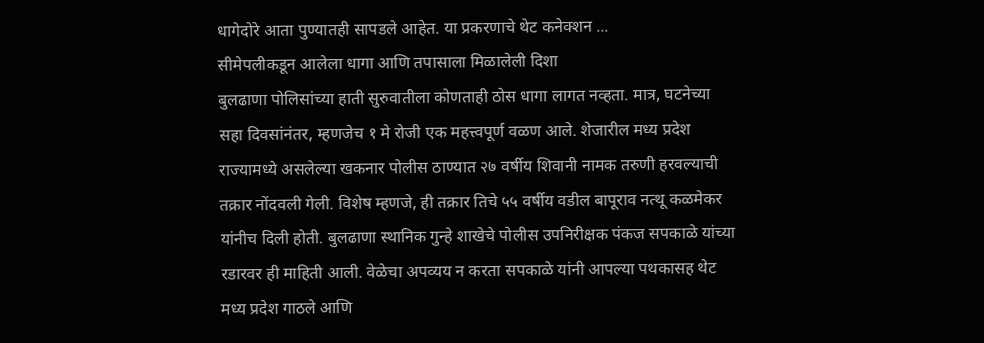धागेदोरे आता पुण्यातही सापडले आहेत. या प्रकरणाचे थेट कनेक्शन ...
सीमेपलीकडून आलेला धागा आणि तपासाला मिळालेली दिशा
बुलढाणा पोलिसांच्या हाती सुरुवातीला कोणताही ठोस धागा लागत नव्हता. मात्र, घटनेच्या सहा दिवसांनंतर, म्हणजेच १ मे रोजी एक महत्त्वपूर्ण वळण आले. शेजारील मध्य प्रदेश राज्यामध्ये असलेल्या खकनार पोलीस ठाण्यात २७ वर्षीय शिवानी नामक तरुणी हरवल्याची तक्रार नोंदवली गेली. विशेष म्हणजे, ही तक्रार तिचे ५५ वर्षीय वडील बापूराव नत्थू कळमेकर यांनीच दिली होती. बुलढाणा स्थानिक गुन्हे शाखेचे पोलीस उपनिरीक्षक पंकज सपकाळे यांच्या रडारवर ही माहिती आली. वेळेचा अपव्यय न करता सपकाळे यांनी आपल्या पथकासह थेट मध्य प्रदेश गाठले आणि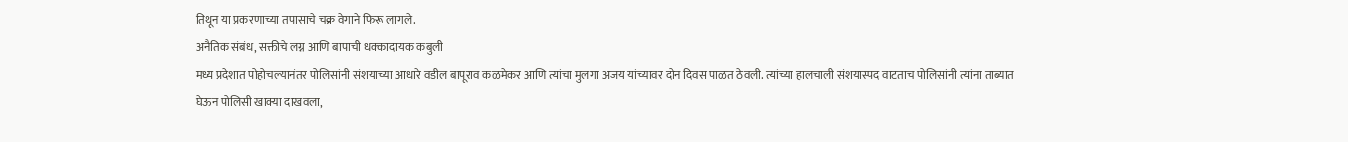तिथून या प्रकरणाच्या तपासाचे चक्र वेगाने फिरू लागले.
अनैतिक संबंध, सक्तीचे लग्न आणि बापाची धक्कादायक कबुली
मध्य प्रदेशात पोहोचल्यानंतर पोलिसांनी संशयाच्या आधारे वडील बापूराव कळमेकर आणि त्यांचा मुलगा अजय यांच्यावर दोन दिवस पाळत ठेवली. त्यांच्या हालचाली संशयास्पद वाटताच पोलिसांनी त्यांना ताब्यात घेऊन पोलिसी खाक्या दाखवला,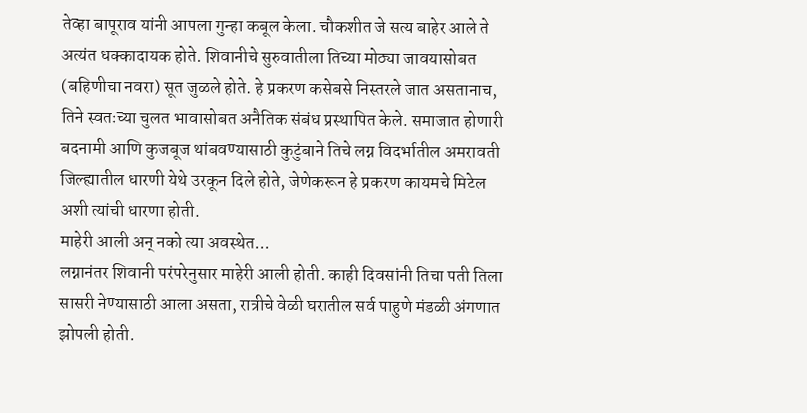तेव्हा बापूराव यांनी आपला गुन्हा कबूल केला. चौकशीत जे सत्य बाहेर आले ते अत्यंत धक्कादायक होते. शिवानीचे सुरुवातीला तिच्या मोठ्या जावयासोबत (बहिणीचा नवरा) सूत जुळले होते. हे प्रकरण कसेबसे निस्तरले जात असतानाच, तिने स्वतःच्या चुलत भावासोबत अनैतिक संबंध प्रस्थापित केले. समाजात होणारी बदनामी आणि कुजबूज थांबवण्यासाठी कुटुंबाने तिचे लग्न विदर्भातील अमरावती जिल्ह्यातील धारणी येथे उरकून दिले होते, जेणेकरून हे प्रकरण कायमचे मिटेल अशी त्यांची धारणा होती.
माहेरी आली अन् नको त्या अवस्थेत...
लग्नानंतर शिवानी परंपरेनुसार माहेरी आली होती. काही दिवसांनी तिचा पती तिला सासरी नेण्यासाठी आला असता, रात्रीचे वेळी घरातील सर्व पाहुणे मंडळी अंगणात झोपली होती.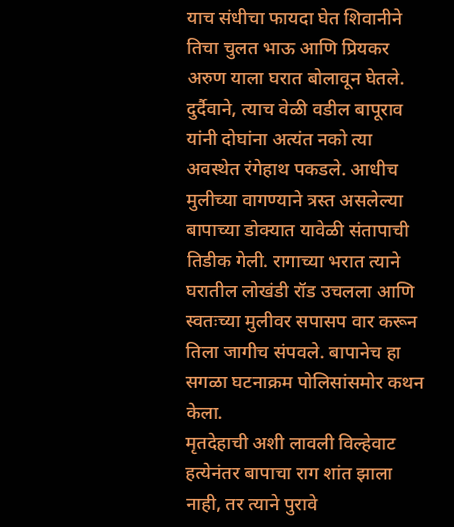याच संधीचा फायदा घेत शिवानीने तिचा चुलत भाऊ आणि प्रियकर अरुण याला घरात बोलावून घेतले. दुर्दैवाने, त्याच वेळी वडील बापूराव यांनी दोघांना अत्यंत नको त्या अवस्थेत रंगेहाथ पकडले. आधीच मुलीच्या वागण्याने त्रस्त असलेल्या बापाच्या डोक्यात यावेळी संतापाची तिडीक गेली. रागाच्या भरात त्याने घरातील लोखंडी रॉड उचलला आणि स्वतःच्या मुलीवर सपासप वार करून तिला जागीच संपवले. बापानेच हा सगळा घटनाक्रम पोलिसांसमोर कथन केला.
मृतदेहाची अशी लावली विल्हेवाट
हत्येनंतर बापाचा राग शांत झाला नाही, तर त्याने पुरावे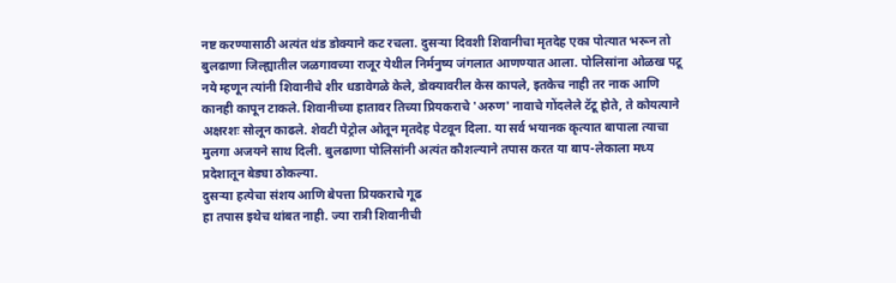नष्ट करण्यासाठी अत्यंत थंड डोक्याने कट रचला. दुसऱ्या दिवशी शिवानीचा मृतदेह एका पोत्यात भरून तो बुलढाणा जिल्ह्यातील जळगावच्या राजूर येथील निर्मनुष्य जंगलात आणण्यात आला. पोलिसांना ओळख पटू नये म्हणून त्यांनी शिवानीचे शीर धडावेगळे केले, डोक्यावरील केस कापले, इतकेच नाही तर नाक आणि कानही कापून टाकले. शिवानीच्या हातावर तिच्या प्रियकराचे 'अरुण' नावाचे गोंदलेले टॅटू होते, ते कोयत्याने अक्षरशः सोलून काढले. शेवटी पेट्रोल ओतून मृतदेह पेटवून दिला. या सर्व भयानक कृत्यात बापाला त्याचा मुलगा अजयने साथ दिली. बुलढाणा पोलिसांनी अत्यंत कौशल्याने तपास करत या बाप-लेकाला मध्य प्रदेशातून बेड्या ठोकल्या.
दुसऱ्या हत्येचा संशय आणि बेपत्ता प्रियकराचे गूढ
हा तपास इथेच थांबत नाही. ज्या रात्री शिवानीची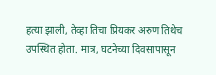हत्या झाली, तेव्हा तिचा प्रियकर अरुण तिथेच उपस्थित होता. मात्र, घटनेच्या दिवसापासून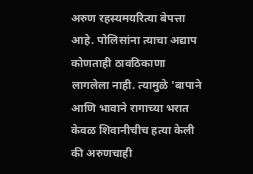अरुण रहस्यमयरित्या बेपत्ता आहे. पोलिसांना त्याचा अद्याप कोणताही ठावठिकाणा लागलेला नाही. त्यामुळे 'बापाने आणि भावाने रागाच्या भरात केवळ शिवानीचीच हत्या केली की अरुणचाही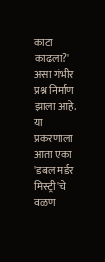काटा काढला?' असा गंभीर प्रश्न निर्माण झाला आहे. या प्रकरणाला आता एका 'डबल मर्डर मिस्ट्री'चे वळण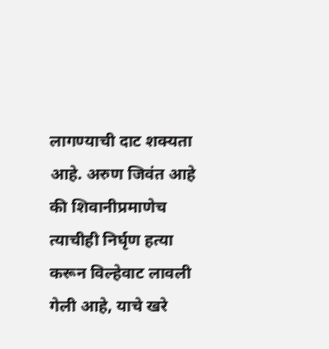लागण्याची दाट शक्यता आहे. अरुण जिवंत आहे की शिवानीप्रमाणेच त्याचीही निर्घृण हत्या करून विल्हेवाट लावली गेली आहे, याचे खरे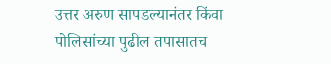उत्तर अरुण सापडल्यानंतर किंवा पोलिसांच्या पुढील तपासातच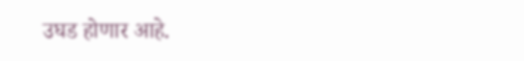उघड होणार आहे.